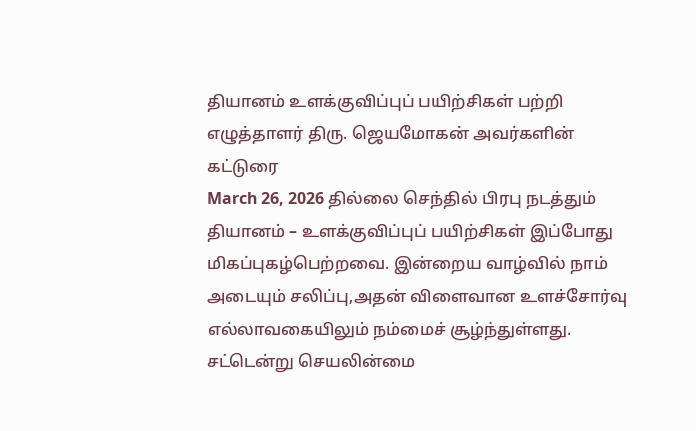தியானம் உளக்குவிப்புப் பயிற்சிகள் பற்றி எழுத்தாளர் திரு. ஜெயமோகன் அவர்களின் கட்டுரை
March 26, 2026 தில்லை செந்தில் பிரபு நடத்தும் தியானம் – உளக்குவிப்புப் பயிற்சிகள் இப்போது மிகப்புகழ்பெற்றவை. இன்றைய வாழ்வில் நாம் அடையும் சலிப்பு,அதன் விளைவான உளச்சோர்வு எல்லாவகையிலும் நம்மைச் சூழ்ந்துள்ளது. சட்டென்று செயலின்மை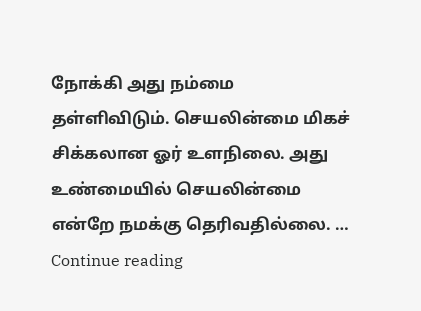நோக்கி அது நம்மை தள்ளிவிடும். செயலின்மை மிகச் சிக்கலான ஓர் உளநிலை. அது உண்மையில் செயலின்மை என்றே நமக்கு தெரிவதில்லை. … Continue reading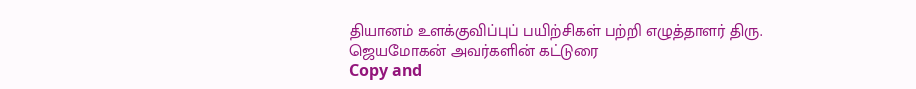தியானம் உளக்குவிப்புப் பயிற்சிகள் பற்றி எழுத்தாளர் திரு. ஜெயமோகன் அவர்களின் கட்டுரை
Copy and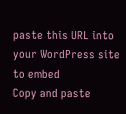paste this URL into your WordPress site to embed
Copy and paste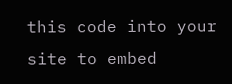this code into your site to embed